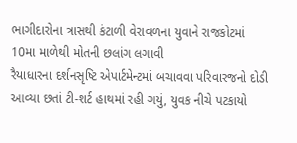ભાગીદારોના ત્રાસથી કંટાળી વેરાવળના યુવાને રાજકોટમાં 10મા માળેથી મોતની છલાંગ લગાવી
રૈયાધારના દર્શનસૃષ્ટિ એપાર્ટમેન્ટમાં બચાવવા પરિવારજનો દોડી આવ્યા છતાં ટી-શર્ટ હાથમાં રહી ગયું, યુવક નીચે પટકાયો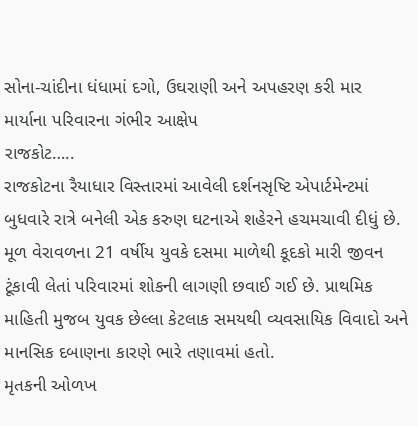સોના-ચાંદીના ધંધામાં દગો, ઉઘરાણી અને અપહરણ કરી માર માર્યાના પરિવારના ગંભીર આક્ષેપ
રાજકોટ…..
રાજકોટના રૈયાધાર વિસ્તારમાં આવેલી દર્શનસૃષ્ટિ એપાર્ટમેન્ટમાં બુધવારે રાત્રે બનેલી એક કરુણ ઘટનાએ શહેરને હચમચાવી દીધું છે. મૂળ વેરાવળના 21 વર્ષીય યુવકે દસમા માળેથી કૂદકો મારી જીવન ટૂંકાવી લેતાં પરિવારમાં શોકની લાગણી છવાઈ ગઈ છે. પ્રાથમિક માહિતી મુજબ યુવક છેલ્લા કેટલાક સમયથી વ્યવસાયિક વિવાદો અને માનસિક દબાણના કારણે ભારે તણાવમાં હતો.
મૃતકની ઓળખ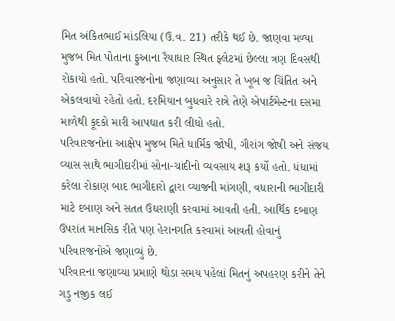મિત અંકિતભાઈ માંડલિયા (ઉ.વ. 21) તરીકે થઈ છે. જાણવા મળ્યા મુજબ મિત પોતાના ફુઆના રૈયાધાર સ્થિત ફ્લેટમાં છેલ્લા ત્રણ દિવસથી રોકાયો હતો. પરિવારજનોના જણાવ્યા અનુસાર તે ખૂબ જ ચિંતિત અને એકલવાયો રહેતો હતો. દરમિયાન બુધવારે રાત્રે તેણે એપાર્ટમેન્ટના દસમા માળેથી કૂદકો મારી આપઘાત કરી લીધો હતો.
પરિવારજનોના આક્ષેપ મુજબ મિતે ધાર્મિક જોષી, ગૌરાંગ જોષી અને સંજય વ્યાસ સાથે ભાગીદારીમાં સોના-ચાંદીનો વ્યવસાય શરૂ કર્યો હતો. ધંધામાં કરેલા રોકાણ બાદ ભાગીદારો દ્વારા વ્યાજની માંગણી, વધારાની ભાગીદારી માટે દબાણ અને સતત ઉઘરાણી કરવામાં આવતી હતી. આર્થિક દબાણ ઉપરાંત માનસિક રીતે પણ હેરાનગતિ કરવામાં આવતી હોવાનું પરિવારજનોએ જણાવ્યું છે.
પરિવારના જણાવ્યા પ્રમાણે થોડા સમય પહેલાં મિતનું અપહરણ કરીને તેને ગડુ નજીક લઈ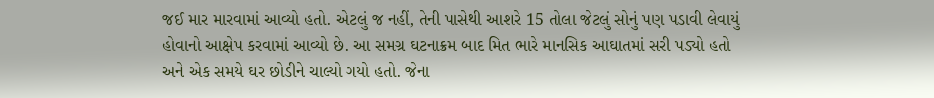જઈ માર મારવામાં આવ્યો હતો. એટલું જ નહીં, તેની પાસેથી આશરે 15 તોલા જેટલું સોનું પણ પડાવી લેવાયું હોવાનો આક્ષેપ કરવામાં આવ્યો છે. આ સમગ્ર ઘટનાક્રમ બાદ મિત ભારે માનસિક આઘાતમાં સરી પડ્યો હતો અને એક સમયે ઘર છોડીને ચાલ્યો ગયો હતો. જેના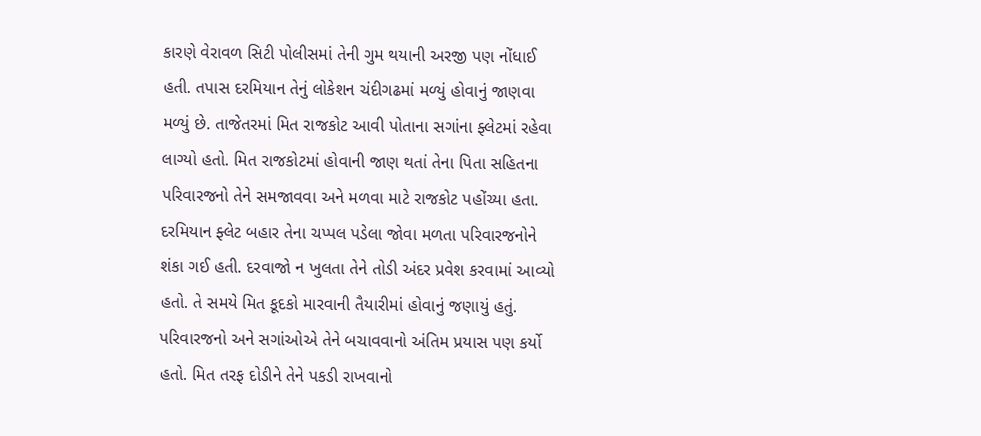કારણે વેરાવળ સિટી પોલીસમાં તેની ગુમ થયાની અરજી પણ નોંધાઈ હતી. તપાસ દરમિયાન તેનું લોકેશન ચંદીગઢમાં મળ્યું હોવાનું જાણવા મળ્યું છે. તાજેતરમાં મિત રાજકોટ આવી પોતાના સગાંના ફ્લેટમાં રહેવા લાગ્યો હતો. મિત રાજકોટમાં હોવાની જાણ થતાં તેના પિતા સહિતના પરિવારજનો તેને સમજાવવા અને મળવા માટે રાજકોટ પહોંચ્યા હતા. દરમિયાન ફ્લેટ બહાર તેના ચપ્પલ પડેલા જોવા મળતા પરિવારજનોને શંકા ગઈ હતી. દરવાજો ન ખુલતા તેને તોડી અંદર પ્રવેશ કરવામાં આવ્યો હતો. તે સમયે મિત કૂદકો મારવાની તૈયારીમાં હોવાનું જણાયું હતું.
પરિવારજનો અને સગાંઓએ તેને બચાવવાનો અંતિમ પ્રયાસ પણ કર્યો હતો. મિત તરફ દોડીને તેને પકડી રાખવાનો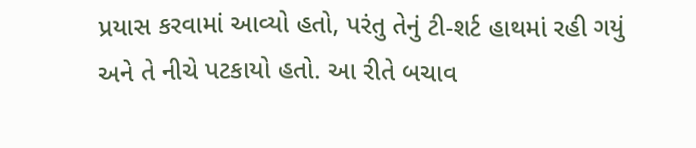પ્રયાસ કરવામાં આવ્યો હતો, પરંતુ તેનું ટી-શર્ટ હાથમાં રહી ગયું અને તે નીચે પટકાયો હતો. આ રીતે બચાવ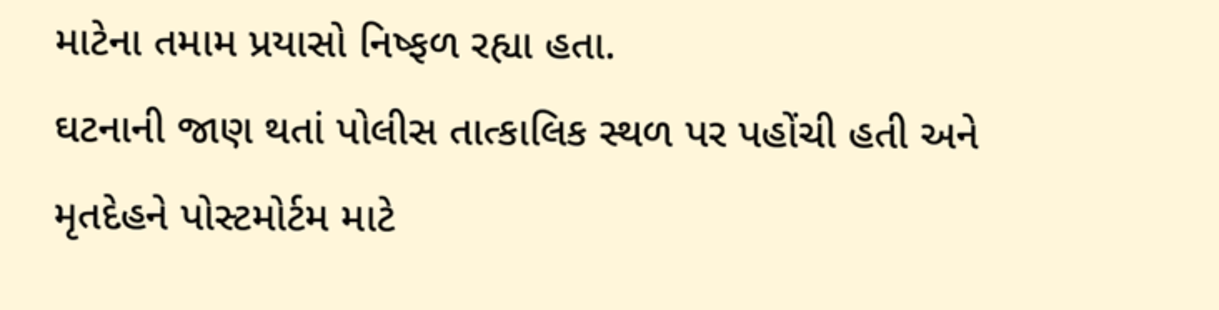માટેના તમામ પ્રયાસો નિષ્ફળ રહ્યા હતા.
ઘટનાની જાણ થતાં પોલીસ તાત્કાલિક સ્થળ પર પહોંચી હતી અને મૃતદેહને પોસ્ટમોર્ટમ માટે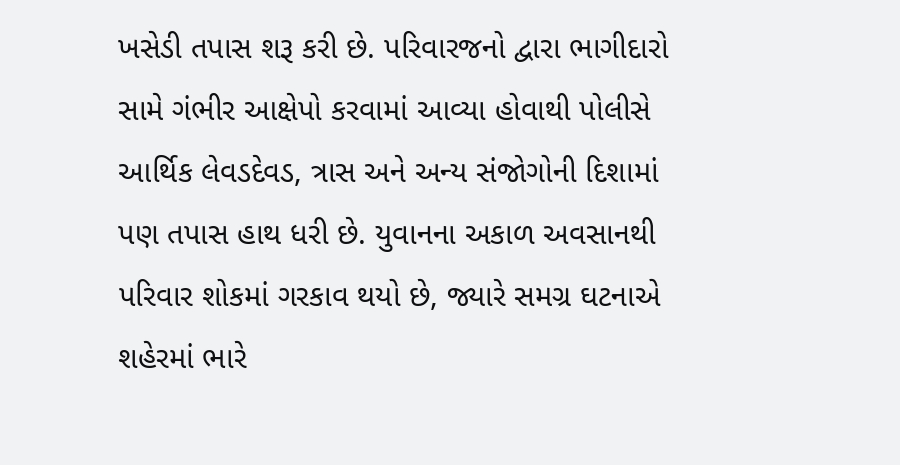ખસેડી તપાસ શરૂ કરી છે. પરિવારજનો દ્વારા ભાગીદારો સામે ગંભીર આક્ષેપો કરવામાં આવ્યા હોવાથી પોલીસે આર્થિક લેવડદેવડ, ત્રાસ અને અન્ય સંજોગોની દિશામાં પણ તપાસ હાથ ધરી છે. યુવાનના અકાળ અવસાનથી પરિવાર શોકમાં ગરકાવ થયો છે, જ્યારે સમગ્ર ઘટનાએ શહેરમાં ભારે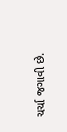ચર્ચા જગાવી છે.